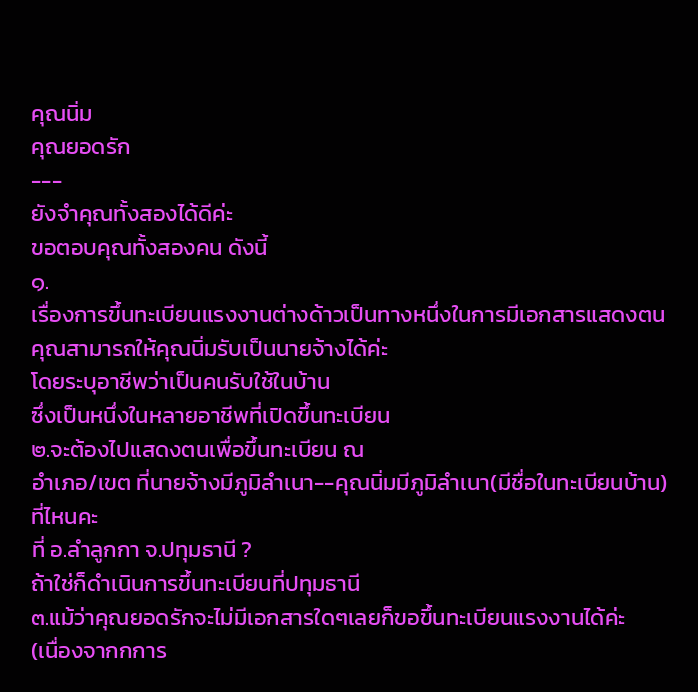คุณนิ่ม
คุณยอดรัก
---
ยังจำคุณทั้งสองได้ดีค่ะ
ขอตอบคุณทั้งสองคน ดังนี้
๑.
เรื่องการขึ้นทะเบียนแรงงานต่างด้าวเป็นทางหนึ่งในการมีเอกสารแสดงตน
คุณสามารถให้คุณนิ่มรับเป็นนายจ้างได้ค่ะ
โดยระบุอาชีพว่าเป็นคนรับใช้ในบ้าน
ซึ่งเป็นหนึ่งในหลายอาชีพที่เปิดขึ้นทะเบียน
๒.จะต้องไปแสดงตนเพื่อขึ้นทะเบียน ณ
อำเภอ/เขต ที่นายจ้างมีภูมิลำเนา--คุณนิ่มมีภูมิลำเนา(มีชื่อในทะเบียนบ้าน)ที่ไหนคะ
ที่ อ.ลำลูกกา จ.ปทุมธานี ?
ถ้าใช่ก็ดำเนินการขึ้นทะเบียนที่ปทุมธานี
๓.แม้ว่าคุณยอดรักจะไม่มีเอกสารใดๆเลยก็ขอขึ้นทะเบียนแรงงานได้ค่ะ
(เนื่องจากกการ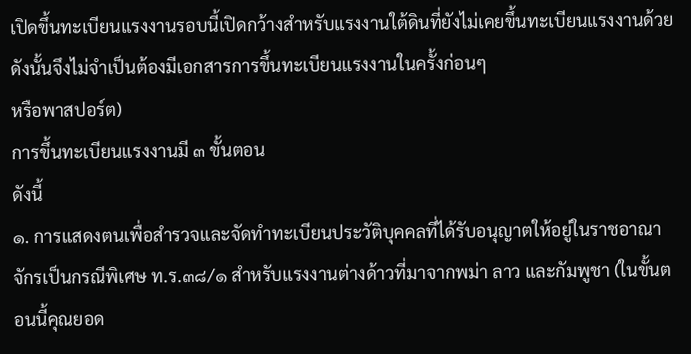เปิดขึ้นทะเบียนแรงงานรอบนี้เปิดกว้างสำหรับแรงงานใต้ดินที่ยังไม่เคยขึ้นทะเบียนแรงงานด้วย
ดังนั้นจึงไม่จำเป็นต้องมีเอกสารการขึ้นทะเบียนแรงงานในครั้งก่อนๆ
หรือพาสปอร์ต)
การขึ้นทะเบียนแรงงานมี ๓ ขั้นตอน
ดังนี้
๑. การแสดงตนเพื่อสำรวจและจัดทำทะเบียนประวัติบุคคลที่ได้รับอนุญาตให้อยู่ในราชอาณาจักรเป็นกรณีพิเศษ ท.ร.๓๘/๑ สำหรับแรงงานต่างด้าวที่มาจากพม่า ลาว และกัมพูชา (ในขั้นตอนนี้คุณยอด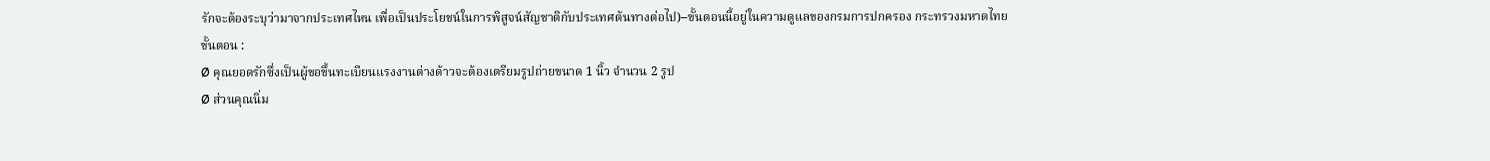รักจะต้องระบุว่ามาจากประเทศไหน เพื่อเป็นประโยชน์ในการพิสูจน์สัญชาติกับประเทศต้นทางต่อไป)--ขั้นตอนนี้อยู่ในความดูแลของกรมการปกครอง กระทรวงมหาดไทย
ขั้นตอน :
Ø คุณยอดรักซึ่งเป็นผู้ขอขึ้นทะเบียนแรงงานต่างด้าวจะต้องเตรียมรูปถ่ายขนาด 1 นิ้ว จำนวน 2 รูป
Ø ส่วนคุณนิ่ม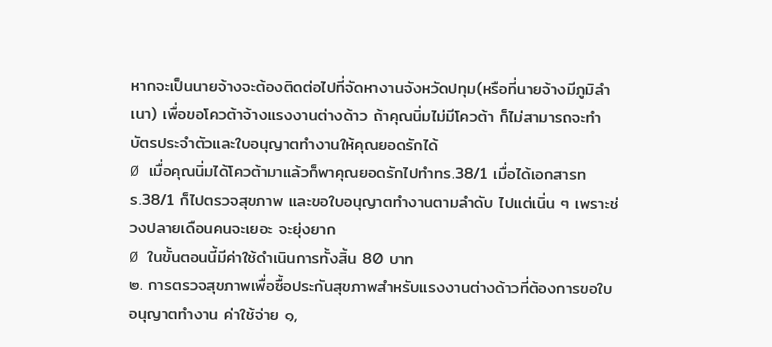หากจะเป็นนายจ้างจะต้องติดต่อไปที่จัดหางานจังหวัดปทุม(หรือที่นายจ้างมีภูมิลำเนา) เพื่อขอโควต้าจ้างแรงงานต่างด้าว ถ้าคุณนิ่มไม่มีโควต้า ก็ไม่สามารถจะทำบัตรประจำตัวและใบอนุญาตทำงานให้คุณยอดรักได้
Ø เมื่อคุณนิ่มได้โควต้ามาแล้วก็พาคุณยอดรักไปทำทร.38/1 เมื่อได้เอกสารทร.38/1 ก็ไปตรวจสุขภาพ และขอใบอนุญาตทำงานตามลำดับ ไปแต่เนิ่น ๆ เพราะช่วงปลายเดือนคนจะเยอะ จะยุ่งยาก
Ø ในขั้นตอนนี้มีค่าใช้ดำเนินการทั้งสิ้น 80 บาท
๒. การตรวจสุขภาพเพื่อซื้อประกันสุขภาพสำหรับแรงงานต่างด้าวที่ต้องการขอใบอนุญาตทำงาน ค่าใช้จ่าย ๑,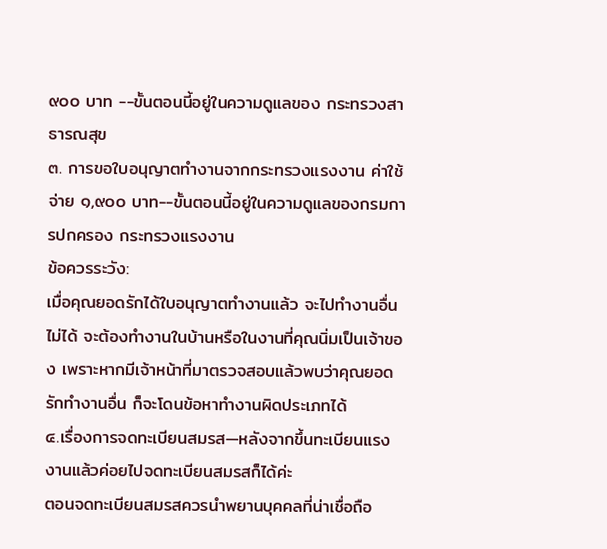๙๐๐ บาท --ขั้นตอนนี้อยู่ในความดูแลของ กระทรวงสาธารณสุข
๓. การขอใบอนุญาตทำงานจากกระทรวงแรงงาน ค่าใช้จ่าย ๑,๙๐๐ บาท--ขั้นตอนนี้อยู่ในความดูแลของกรมการปกครอง กระทรวงแรงงาน
ข้อควรระวัง:
เมื่อคุณยอดรักได้ใบอนุญาตทำงานแล้ว จะไปทำงานอื่นไม่ได้ จะต้องทำงานในบ้านหรือในงานที่คุณนิ่มเป็นเจ้าของ เพราะหากมีเจ้าหน้าที่มาตรวจสอบแล้วพบว่าคุณยอดรักทำงานอื่น ก็จะโดนข้อหาทำงานผิดประเภทได้
๔.เรื่องการจดทะเบียนสมรส—หลังจากขึ้นทะเบียนแรงงานแล้วค่อยไปจดทะเบียนสมรสก็ได้ค่ะ
ตอนจดทะเบียนสมรสควรนำพยานบุคคลที่น่าเชื่อถือ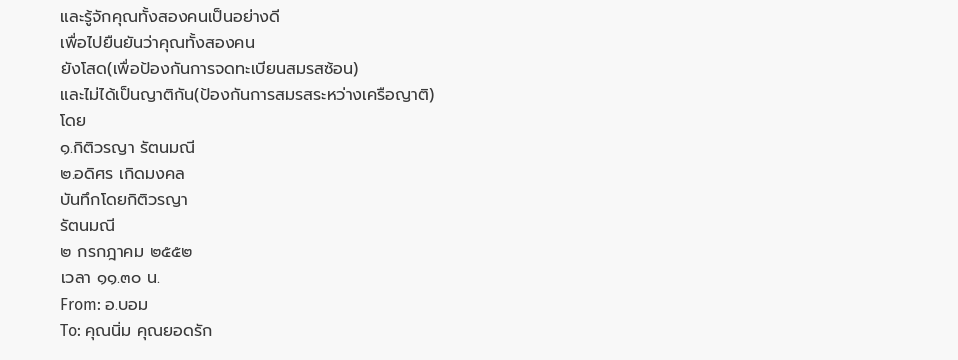และรู้จักคุณทั้งสองคนเป็นอย่างดี
เพื่อไปยืนยันว่าคุณทั้งสองคน
ยังโสด(เพื่อป้องกันการจดทะเบียนสมรสซ้อน)
และไม่ได้เป็นญาติกัน(ป้องกันการสมรสระหว่างเครือญาติ)
โดย
๑.กิติวรญา รัตนมณี
๒.อดิศร เกิดมงคล
บันทึกโดยกิติวรญา
รัตนมณี
๒ กรกฎาคม ๒๕๕๒
เวลา ๑๑.๓๐ น.
From: อ.บอม
To: คุณนิ่ม คุณยอดรัก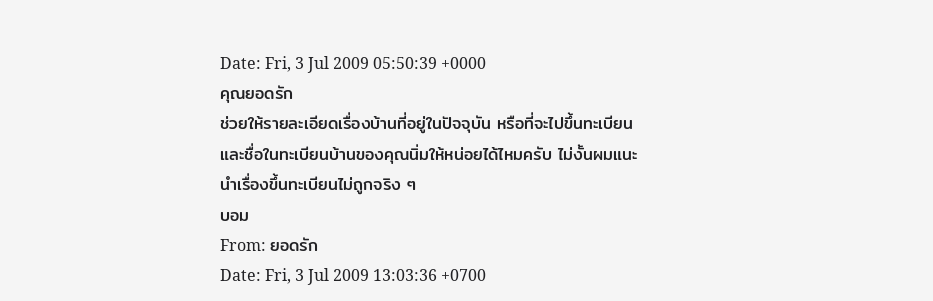Date: Fri, 3 Jul 2009 05:50:39 +0000
คุณยอดรัก
ช่วยให้รายละเอียดเรื่องบ้านที่อยู่ในปัจจุบัน หรือที่จะไปขึ้นทะเบียน และชื่อในทะเบียนบ้านของคุณนิ่มให้หน่อยได้ไหมครับ ไม่งั้นผมแนะนำเรื่องขึ้นทะเบียนไม่ถูกจริง ๆ
บอม
From: ยอดรัก
Date: Fri, 3 Jul 2009 13:03:36 +0700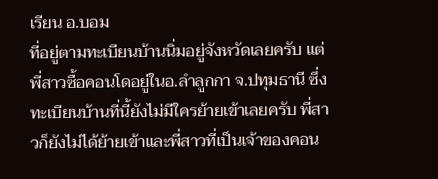เรียน อ.บอม
ที่อยู่ตามทะเบียนบ้านนิ่มอยู่จังหวัดเลยครับ แต่พี่สาวซื้อคอนโดอยู่ในอ.ลำลูกกา จ.ปทุมธานี ซึ่งทะเบียนบ้านที่นี้ยังไม่มีใครย้ายเข้าเลยครับ พี่สาวก็ยังไม่ได้ย้ายเข้าและพี่สาวที่เป็นเจ้าของคอน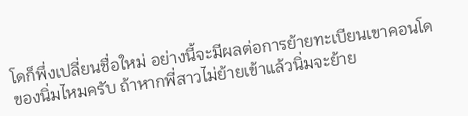โดก็พึ่งเปลี่ยนชื่อใหม่ อย่างนี้จะมีผลต่อการย้ายทะเบียนเขาคอนโดของนิ่มไหมครับ ถ้าหากพี่สาวไม่ย้ายเข้าแล้วนิ่มจะย้าย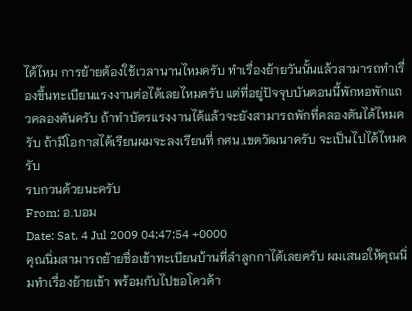ได้ไหม การย้ายต้องใช้เวลานานไหมครับ ทำเรื่องย้ายวันนั้นแล้วสามารถทำเรื่องขึ้นทะเบียนแรงงานต่อได้เลยไหมครับ แต่ที่อยู่ปัจจุบบันตอนนี้พักหอพักแถวคลองตันครับ ถ้าทำบัตรแรงงานได้แล้วจะยังสามารถพักที่คลองตันได้ไหมครับ ถ้ามีโอกาสได้เรียนผมจะลงเรียนที่ กศน.เขตวัฒนาครับ จะเป็นไปได้ไหมครับ
รบกวนด้วยนะครับ
From: อ.บอม
Date: Sat, 4 Jul 2009 04:47:54 +0000
คุณนิ่มสามารถย้ายชื่อเข้าทะเบียนบ้านที่ลำลูกกาได้เลยครับ ผมเสนอให้คุณนิ่มทำเรื่องย้ายเข้า พร้อมกับไปขอโควต้า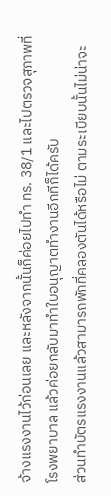จ้างแรงงานไว้ก่อนเลย และหลังจากนั้นก็ค่อยไปทำ ทร. 38/1 และไปตรวจสุภาพที่โรงพยาบาล แล้วค่อยกลับมาทำใบอนุญาตทำงานอีกทีก็ได้ครับ
ส่วนทำบัตรแรงงานแล้วสามารถพักที่คลองตันได้หรือไม่ ตามระเบียบนั้นไม่น่าจะ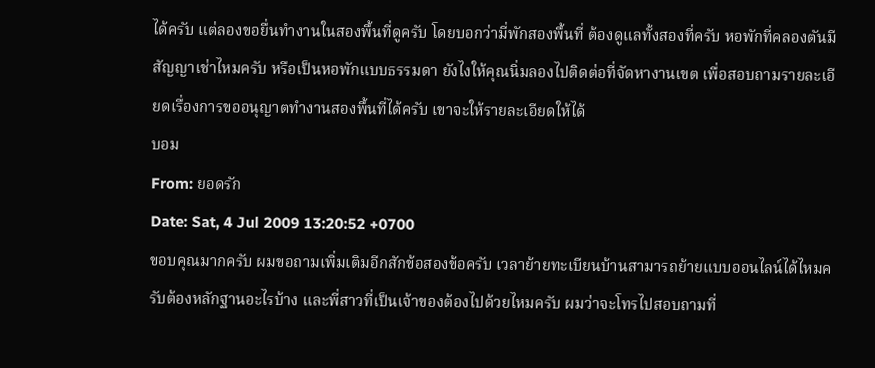ได้ครับ แต่ลองขอยื่นทำงานในสองพื้นที่ดูครับ โดยบอกว่ามี่พักสองพื้นที่ ต้องดูแลทั้งสองที่ครับ หอพักที่คลองตันมีสัญญาเช่าไหมครับ หรือเป็นหอพักแบบธรรมดา ยังไงให้คุณนิ่มลองไปติดต่อที่จัดหางานเขต เพื่อสอบถามรายละเอียดเรื่องการขออนุญาตทำงานสองพื้นที่ได้ครับ เขาจะให้รายละเอียดให้ได้
บอม
From: ยอดรัก
Date: Sat, 4 Jul 2009 13:20:52 +0700
ขอบคุณมากครับ ผมขอถามเพิ่มเติมอีกสักข้อสองข้อครับ เวลาย้ายทะเบียนบ้านสามารถย้ายแบบออนไลน์ได้ไหมครับต้องหลักฐานอะไรบ้าง และพี่สาวที่เป็นเจ้าของต้องไปด้วยไหมครับ ผมว่าจะโทรไปสอบถามที่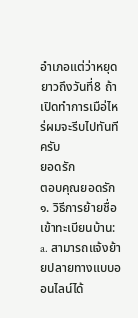อำเภอแต่ว่าหยุดยาวถึงวันที่8 ถ้าเปิดทำการเมือ่ไหร่ผมจะรีบไปทันทีครับ
ยอดรัก
ตอบคุณยอดรัก
๑. วิธีการย้ายชื่อเข้าทะเบียนบ้าน:
a. สามารถแจ้งย้ายปลายทางแบบออนไลน์ได้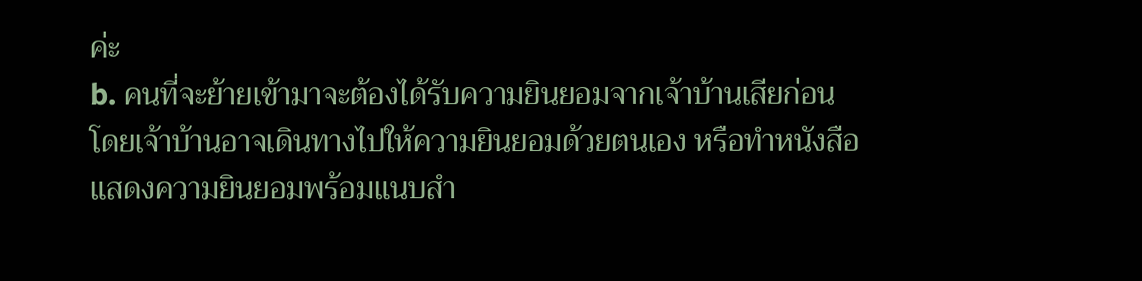ค่ะ
b. คนที่จะย้ายเข้ามาจะต้องได้รับความยินยอมจากเจ้าบ้านเสียก่อน โดยเจ้าบ้านอาจเดินทางไปให้ความยินยอมด้วยตนเอง หรือทำหนังสือแสดงความยินยอมพร้อมแนบสำ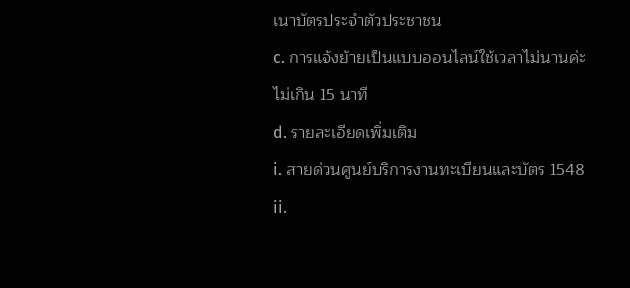เนาบัตรประจำตัวประชาชน
c. การแจ้งย้ายเป็นแบบออนไลน์ใช้เวลาไม่นานค่ะไม่เกิน 15 นาที
d. รายละเอียดเพิ่มเติม
i. สายด่วนศูนย์บริการงานทะเบียนและบัตร 1548
ii.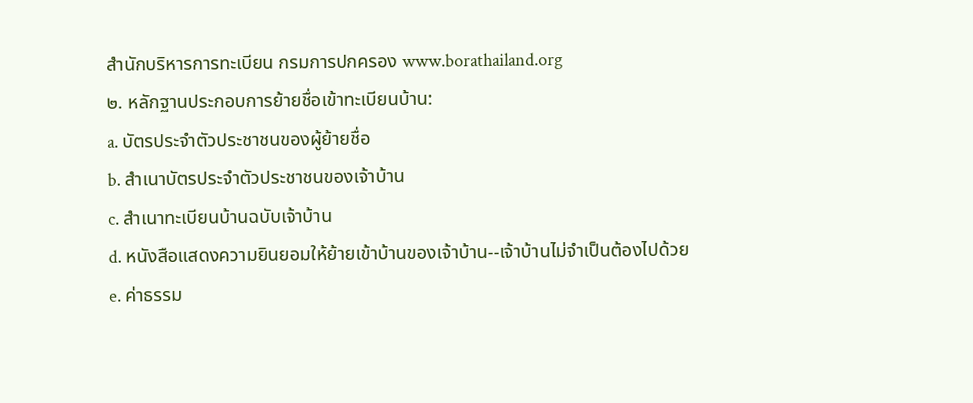สำนักบริหารการทะเบียน กรมการปกครอง www.borathailand.org
๒. หลักฐานประกอบการย้ายชื่อเข้าทะเบียนบ้าน:
a. บัตรประจำตัวประชาชนของผู้ย้ายชื่อ
b. สำเนาบัตรประจำตัวประชาชนของเจ้าบ้าน
c. สำเนาทะเบียนบ้านฉบับเจ้าบ้าน
d. หนังสือแสดงความยินยอมให้ย้ายเข้าบ้านของเจ้าบ้าน--เจ้าบ้านไม่จำเป็นต้องไปด้วย
e. ค่าธรรม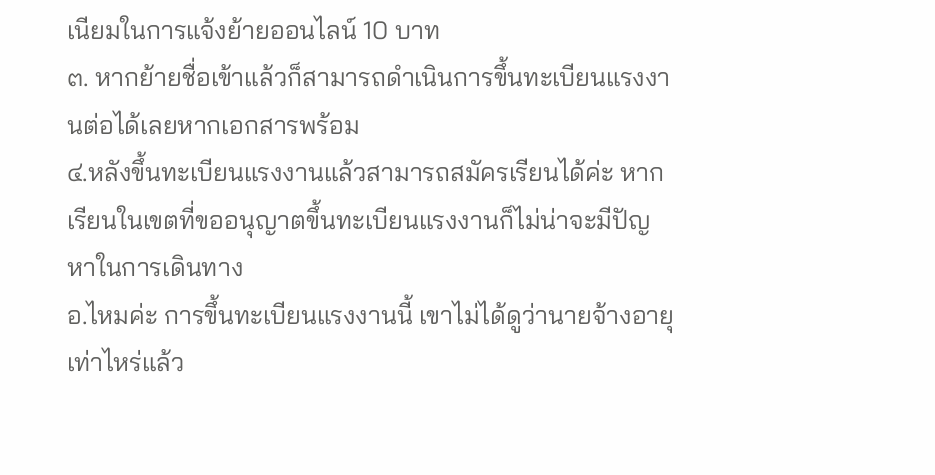เนียมในการแจ้งย้ายออนไลน์ 10 บาท
๓. หากย้ายชื่อเข้าแล้วก็สามารถดำเนินการขึ้นทะเบียนแรงงานต่อได้เลยหากเอกสารพร้อม
๔.หลังขึ้นทะเบียนแรงงานแล้วสามารถสมัครเรียนได้ค่ะ หากเรียนในเขตที่ขออนุญาตขึ้นทะเบียนแรงงานก็ไม่น่าจะมีปัญหาในการเดินทาง
อ.ไหมค่ะ การขึ้นทะเบียนแรงงานนี้ เขาไม่ได้ดูว่านายจ้างอายุเท่าไหร่แล้ว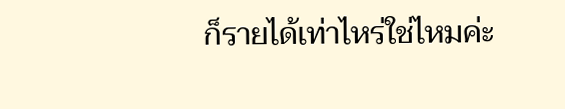ก็รายได้เท่าไหร่ใช่ไหมค่ะ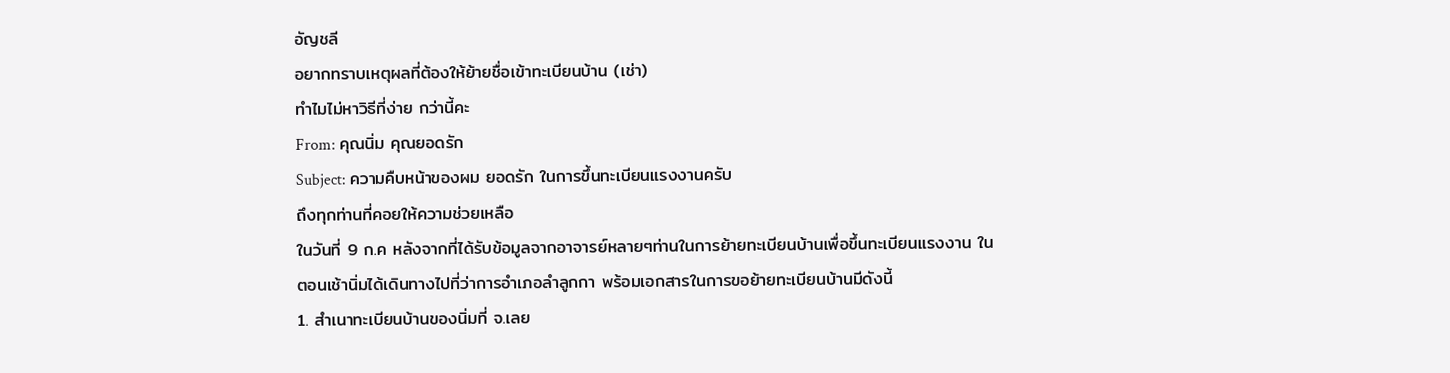อัญชลี
อยากทราบเหตุผลที่ต้องให้ย้ายชื่อเข้าทะเบียนบ้าน (เช่า)
ทำไมไม่หาวิธีที่ง่าย กว่านี้คะ
From: คุณนิ่ม คุณยอดรัก
Subject: ความคืบหน้าของผม ยอดรัก ในการขึ้นทะเบียนแรงงานครับ
ถึงทุกท่านที่คอยให้ความช่วยเหลือ
ในวันที่ 9 ก.ค หลังจากที่ได้รับข้อมูลจากอาจารย์หลายๆท่านในการย้ายทะเบียนบ้านเพื่อขึ้นทะเบียนแรงงาน ในตอนเช้านิ่มได้เดินทางไปที่ว่าการอำเภอลำลูกกา พร้อมเอกสารในการขอย้ายทะเบียนบ้านมีดังนี้
1. สำเนาทะเบียนบ้านของนิ่มที่ จ.เลย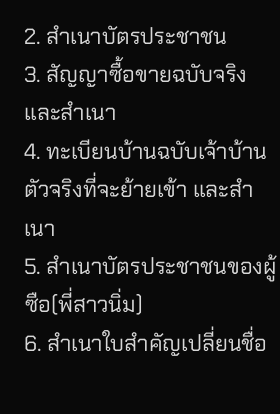2. สำเนาบัตรประชาชน
3. สัญญาซื้อขายฉบับจริง และสำเนา
4. ทะเบียนบ้านฉบับเจ้าบ้านตัวจริงที่จะย้ายเข้า และสำเนา
5. สำเนาบัตรประชาชนของผู้ซือ(พี่สาวนิ่ม)
6. สำเนาใบสำคัญเปลี่ยนชื่อ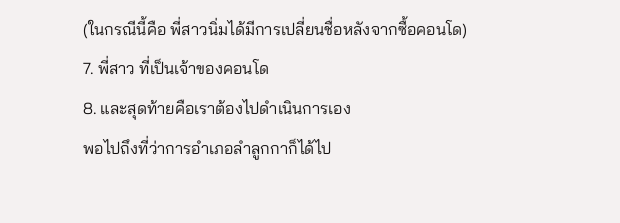(ในกรณีนี้คือ พี่สาวนิ่มได้มีการเปลี่ยนชื่อหลังจากซื้อคอนโด)
7. พี่สาว ที่เป็นเจ้าของคอนโด
8. และสุดท้ายคือเราต้องไปดำเนินการเอง
พอไปถึงที่ว่าการอำเภอลำลูกกาก็ได้ไป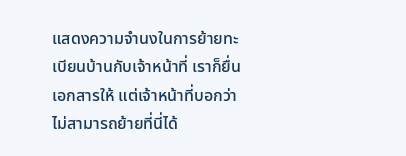แสดงความจำนงในการย้ายทะเบียนบ้านกับเจ้าหน้าที่ เราก็ยื่นเอกสารให้ แต่เจ้าหน้าที่บอกว่า ไม่สามารถย้ายที่นี่ได้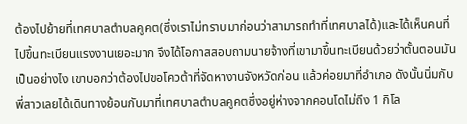ต้องไปย้ายที่เทศบาลตำบลคูคต(ซึ่งเราไม่ทราบมาก่อนว่าสามารถทำที่เทศบาลได้)และได้เห็นคนที่ไปขึ้นทะเบียนแรงงานเยอะมาก จึงได้โอกาสสอบถามนายจ้างที่เขามาขึ้นทะเบียนด้วยว่าตั้นตอนมันเป็นอย่างไง เขาบอกว่าต้องไปขอโควต้าที่จัดหางานจังหวัดก่อน แล้วค่อยมาที่อำเภอ ดังนั้นนิ่มกับพี่สาวเลยได้เดินทางย้อนกับมาที่เทศบาลตำบลคูคตซึ่งอยู่ห่างจากคอนโดไม่ถึง 1 กิโล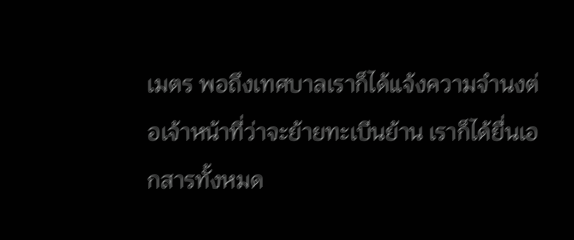เมตร พอถึงเทศบาลเราก็ได้แจ้งความจำนงต่อเจ้าหน้าที่ว่าจะย้ายทะเบีนย้าน เราก็ได้ยื่นเอกสารทั้งหมด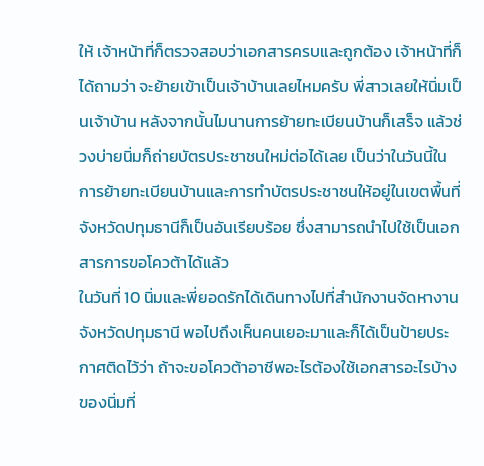ให้ เจ้าหน้าที่ก็ตรวจสอบว่าเอกสารครบและถูกต้อง เจ้าหน้าที่ก็ได้ถามว่า จะย้ายเข้าเป็นเจ้าบ้านเลยไหมครับ พี่สาวเลยให้นิ่มเป็นเจ้าบ้าน หลังจากนั้นไมนานการย้ายทะเบียนบ้านก็เสร็จ แล้วช่วงบ่ายนิ่มก็ถ่ายบัตรประชาชนใหม่ต่อได้เลย เป็นว่าในวันนี้ในการย้ายทะเบียนบ้านและการทำบัตรประชาชนให้อยู่ในเขตพื้นที่จังหวัดปทุมธานีก็เป็นอันเรียบร้อย ซึ่งสามารถนำไปใช้เป็นเอกสารการขอโควต้าได้แล้ว
ในวันที่ 10 นิ่มและพี่ยอดรักได้เดินทางไปที่สำนักงานจัดหางานจังหวัดปทุมธานี พอไปถึงเห็นคนเยอะมาและก็ได้เป็นป้ายประกาศติดไว้ว่า ถ้าจะขอโควต้าอาชีพอะไรต้องใช้เอกสารอะไรบ้าง ของนิ่มที่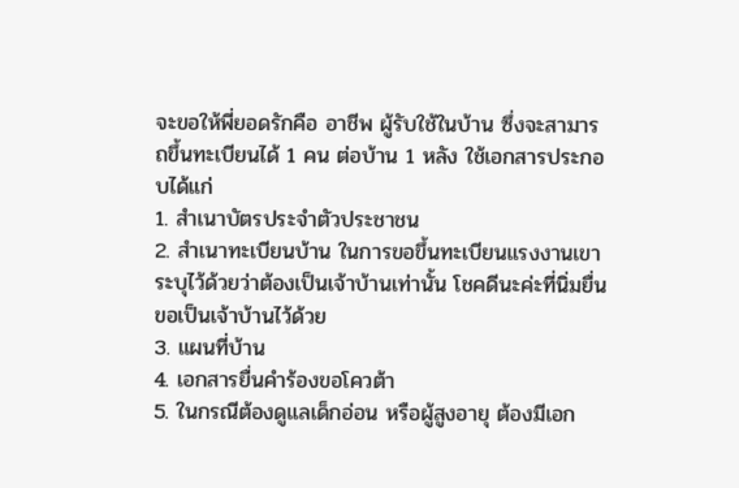จะขอให้พี่ยอดรักคือ อาชีพ ผู้รับใช้ในบ้าน ซึ่งจะสามารถขึ้นทะเบียนได้ 1 คน ต่อบ้าน 1 หลัง ใช้เอกสารประกอบได้แก่
1. สำเนาบัตรประจำตัวประชาชน
2. สำเนาทะเบียนบ้าน ในการขอขึ้นทะเบียนแรงงานเขาระบุไว้ด้วยว่าต้องเป็นเจ้าบ้านเท่านั้น โชคดีนะค่ะที่นิ่มยื่นขอเป็นเจ้าบ้านไว้ด้วย
3. แผนที่บ้าน
4. เอกสารยื่นคำร้องขอโควต้า
5. ในกรณีต้องดูแลเด็กอ่อน หรือผู้สูงอายุ ต้องมีเอก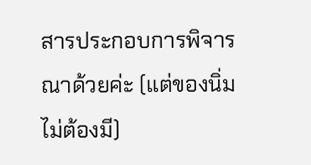สารประกอบการพิจารณาด้วยค่ะ (แต่ของนิ่มไม่ต้องมี)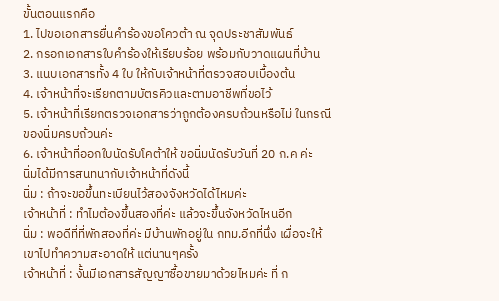ขั้นตอนแรกคือ
1. ไปขอเอกสารยื่นคำร้องขอโควต้า ณ จุดประชาสัมพันธ์
2. กรอกเอกสารใบคำร้องให้เรียบร้อย พร้อมกับวาดแผนที่บ้าน
3. แนบเอกสารทั้ง 4 ใบ ให้กับเจ้าหน้าที่ตรวจสอบเบื้องต้น
4. เจ้าหน้าที่จะเรียกตามบัตรคิวและตามอาชีพที่ขอไว้
5. เจ้าหน้าที่เรียกตรวจเอกสารว่าถูกต้องครบถ้วนหรือไม่ ในกรณีของนิ่มครบถ้วนค่ะ
6. เจ้าหน้าที่ออกใบนัดรับโคต้าให้ ขอนิ่มนัดรับวันที่ 20 ก.ค ค่ะ
นิ่มได้มีการสนทนากับเจ้าหน้าที่ดังนี้
นิ่ม : ถ้าจะขอขึ้นทะเบียนไว้สองจังหวัดได้ไหมค่ะ
เจ้าหน้าที่ : ทำไมต้องขึ้นสองที่ค่ะ แล้วจะขึ้นจังหวัดไหนอีก
นิ่ม : พอดีที่ที่พักสองที่ค่ะ มีบ้านพักอยู่ใน กทม.อีกที่นึ่ง เผื่อจะให้เขาไปทำความสะอาดให้ แต่นานๆครั้ง
เจ้าหน้าที่ : งั้นมีเอกสารสัญญาซื้อขายมาด้วยไหมค่ะ ที่ ก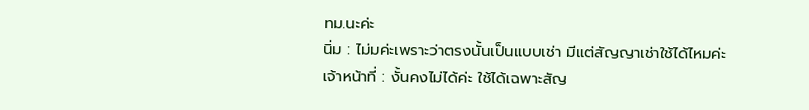ทม.นะค่ะ
นิ่ม : ไม่มค่ะเพราะว่าตรงนั้นเป็นแบบเช่า มีแต่สัญญาเช่าใช้ได้ไหมค่ะ
เจ้าหน้าที่ : งั้นคงไม่ได้ค่ะ ใช้ได้เฉพาะสัญ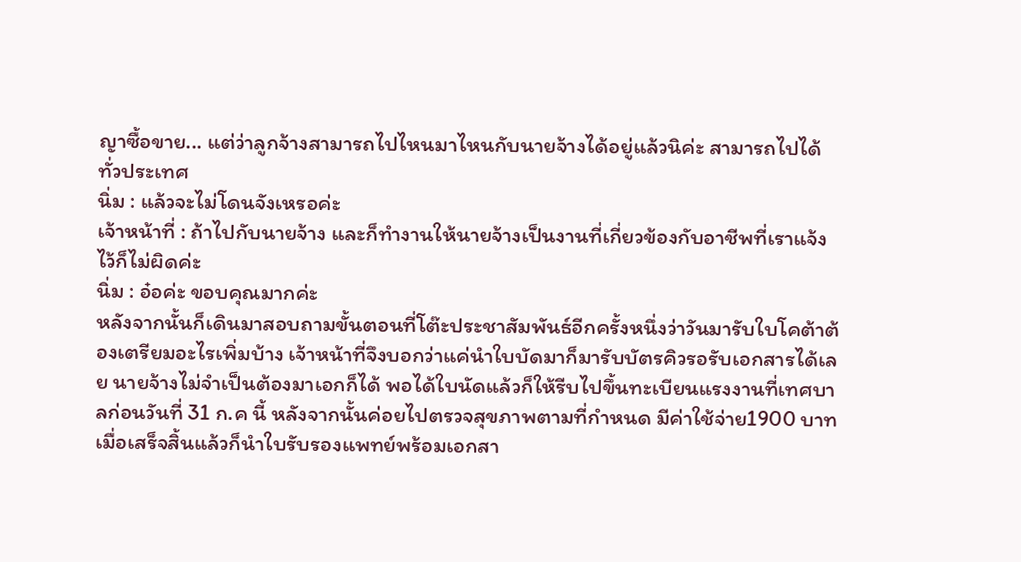ญาซื้อขาย... แต่ว่าลูกจ้างสามารถไปไหนมาไหนกับนายจ้างได้อยู่แล้วนิค่ะ สามารถไปได้ทั่วประเทศ
นิ่ม : แล้วจะไม่โดนจังเหรอค่ะ
เจ้าหน้าที่ : ถ้าไปกับนายจ้าง และก็ทำงานให้นายจ้างเป็นงานที่เกี่ยวข้องกับอาชีพที่เราแจ้งไว้ก็ไม่ผิดค่ะ
นิ่ม : อ๋อค่ะ ขอบคุณมากค่ะ
หลังจากนั้นก็เดินมาสอบถามขั้นตอนที่โต๊ะประชาสัมพันธ์อีกครั้งหนึ่งว่าวันมารับใบโคต้าต้องเตรียมอะไรเพิ่มบ้าง เจ้าหน้าที่จึงบอกว่าแค่นำใบบัดมาก็มารับบัตรคิวรอรับเอกสารได้เลย นายจ้างไม่จำเป็นต้องมาเอกก็ได้ พอได้ใบนัดแล้วก็ให้รีบไปขึ้นทะเบียนแรงงานที่เทศบาลก่อนวันที่ 31 ก.ค นี้ หลังจากนั้นค่อยไปตรวจสุขภาพตามที่กำหนด มีค่าใช้จ่าย1900 บาท เมื่อเสร็จสิ้นแล้วก็นำใบรับรองแพทย์พร้อมเอกสา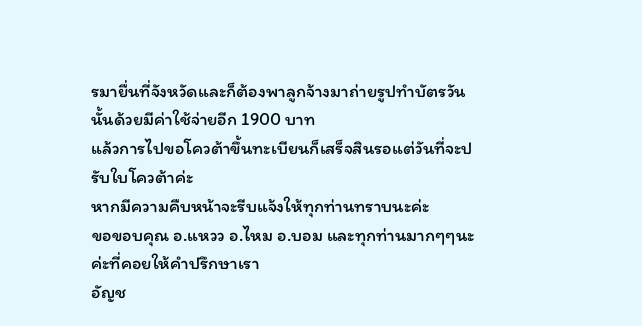รมายื่นที่จังหวัดและก็ต้องพาลูกจ้างมาถ่ายรูปทำบัตรวันนั้นด้วยมีค่าใช้จ่ายอีก 1900 บาท
แล้วการไปขอโควต้าขึ้นทะเบียนก็เสร็จสินรอแต่วันที่จะปรับใบโควต้าค่ะ
หากมีความคืบหน้าจะรีบแจ้งให้ทุกท่านทราบนะค่ะ
ขอขอบคุณ อ.แหวว อ.ไหม อ.บอม และทุกท่านมากๆๆนะค่ะที่คอยให้คำปรึกษาเรา
อัญช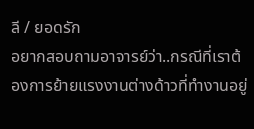ลี / ยอดรัก
อยากสอบถามอาจารย์ว่า..กรณีที่เราต้องการย้ายแรงงานต่างด้าวที่ทำงานอยู่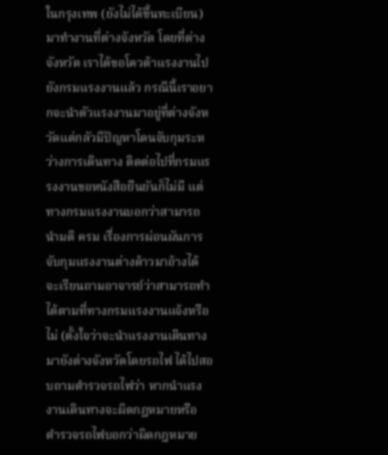ในกรุงเทพ (ยังไม่ได้ขึ้นทะเบียน) มาทำงานที่ต่างจังหวัด โดยที่ต่างจังหวัด เราได้ขอโควต้าแรงงานไปยังกรมแรงงานแล้ว กรณีนี้เราอยากจะนำตัวแรงงานมาอยู่ที่ต่างจังหวัดแต่กลัวมีปัญหาโดนจับกุมระหว่างการเดินทาง ติดต่อไปที่กรมแรรงงานขอหนังสือยืนยันก็ไม่มี แต่ทางกรมแรงงานบอกว่าสามารถนำมติ ครม เรื่องการผ่อนผันการจับกุมแรงงานต่างด้าวมาอ้างได้ จะเรียนถามอาจารย์ว่าสามารถทำได้ตามที่ทางกรมแรงงานแจ้งหรือไม่ (ตั้งใจว่าจะนำแรงงานเดินทางมายังต่างจังหวัดโดยรถไฟ ได้ไปสอบถามตำรวจรถไฟว่า หากนำแรงงานเดินทางจะผิดกฏหมายหรือ ตำรวจรถไฟบอกว่าผิดกฎหมาย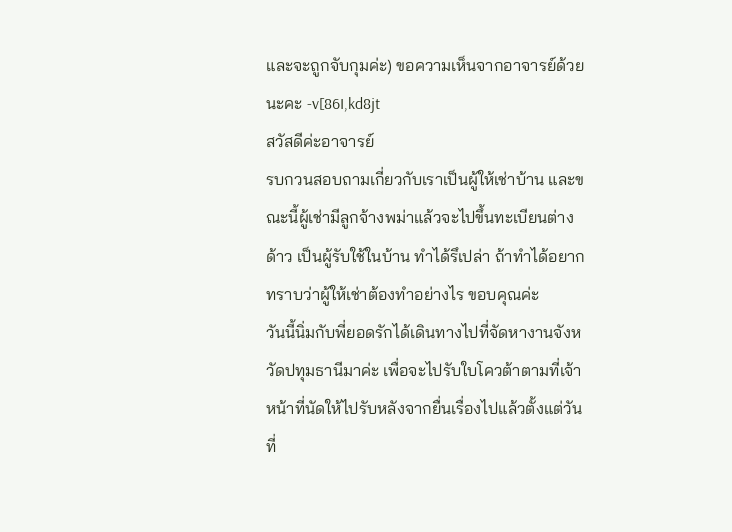และจะถูกจับกุมค่ะ) ขอความเห็นจากอาจารย์ด้วยนะคะ -v[86I,kd8jt
สวัสดีค่ะอาจารย์
รบกวนสอบถามเกี่ยวกับเราเป็นผู้ให้เช่าบ้าน และขณะนี้ผู้เช่ามีลูกจ้างพม่าแล้วจะไปขึ้นทะเบียนต่างด้าว เป็นผู้รับใช้ในบ้าน ทำได้รึเปล่า ถ้าทำได้อยากทราบว่าผู้ให้เช่าต้องทำอย่างไร ขอบคุณค่ะ
วันนี้นิ่มกับพี่ยอดรักได้เดินทางไปที่จัดหางานจังหวัดปทุมธานีมาค่ะ เพื่อจะไปรับใบโควต้าตามที่เจ้าหน้าที่นัดให้ไปรับหลังจากยื่นเรื่องไปแล้วตั้งแต่วันที่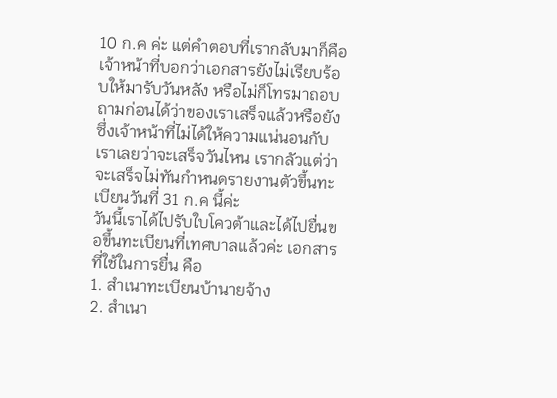10 ก.ค ค่ะ แต่คำตอบที่เรากลับมาก็คือเจ้าหน้าที่บอกว่าเอกสารยังไม่เรียบร้อบให้มารับวันหลัง หรือไม่ก็โทรมาถอบถามก่อนได้ว่าของเราเสร็จแล้วหรือยัง ซึ่งเจ้าหน้าที่ไม่ได้ให้ความแน่นอนกับเราเลยว่าจะเสร็จวันไหน เรากลัวแต่ว่าจะเสร็จไม่ทันกำหนดรายงานตัวขึ้นทะเบียนวันที่ 31 ก.ค นี้ค่ะ
วันนี้เราได้ไปรับใบโควต้าและได้ไปยื่นขอขึ้นทะเบียนที่เทศบาลแล้วค่ะ เอกสารที่ใช้ในการยื่น คือ
1. สำเนาทะเบียนบ้านายจ้าง
2. สำเนา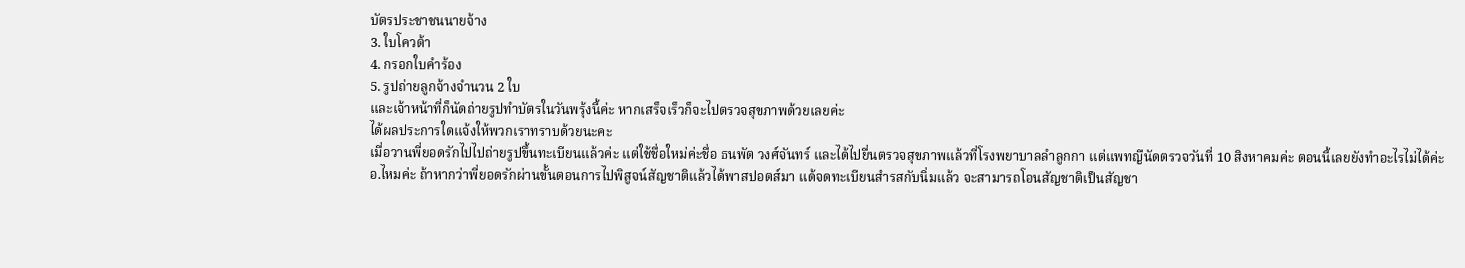บัตรประชาชนนายจ้าง
3. ใบโควต้า
4. กรอกใบคำร้อง
5. รูปถ่ายลูกจ้างจำนวน 2 ใบ
และเจ้าหน้าที่ก็นัดถ่ายรูปทำบัตรในวันพรุ้งนี้ค่ะ หากเสร็จเร็วก็จะไปตรวจสุขภาพด้วยเลยค่ะ
ได้ผลประการใดแจ้งให้พวกเราทราบด้วยนะคะ
เมื่อวานพี่ยอดรักไปไปถ่ายรูปขึ้นทะเบียนแล้วค่ะ แต่ใช้ชื่อใหม่ค่ะชื่อ ธนพัต วงศ์จันทร์ และได้ไปยื่นตรวจสุขภาพแล้วที่โรงพยาบาลลำลูกกา แต่แพทญืนัดตรวจวันที่ 10 สิงหาคมค่ะ ตอนนี้เลยยังทำอะไรไม่ได้ค่ะ
อ.ไหมค่ะ ถ้าหากว่าพี่ยอดรักผ่านขั้นตอนการไปพิสูจน์สัญชาติแล้วได้พาสปอตส์มา แด้จดทะเบียนสำรสกับนิ่มแล้ว จะสามารถโอนสัญชาติเป็นสัญชา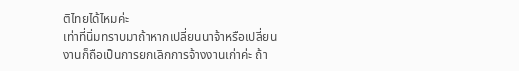ติไทยได้ไหมค่ะ
เท่าที่นิ่มทราบมาถ้าหากเปลี่ยนนาจ้าหรือเปลี่ยนงานก็ถือเป็นการยกเลิกการจ้างงานเก่าค่ะ ถ้า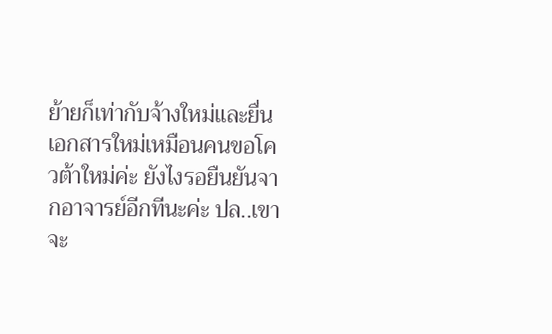ย้ายก็เท่ากับจ้างใหม่และยื่นเอกสารใหม่เหมือนคนขอโควต้าใหม่ค่ะ ยังไงรอยืนยันจากอาจารย์อีกทีนะค่ะ ปล..เขาจะ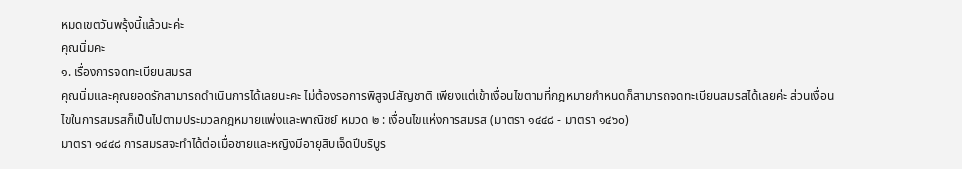หมดเขตวันพรุ้งนี้แล้วนะค่ะ
คุณนิ่มคะ
๑. เรื่องการจดทะเบียนสมรส
คุณนิ่มและคุณยอดรักสามารถดำเนินการได้เลยนะคะ ไม่ต้องรอการพิสูจน์สัญชาติ เพียงแต่เข้าเงื่อนไขตามที่กฎหมายกำหนดก็สามารถจดทะเบียนสมรสได้เลยค่ะ ส่วนเงื่อนไขในการสมรสก็เป็นไปตามประมวลกฎหมายแพ่งและพาณิชย์ หมวด ๒ : เงื่อนไขแห่งการสมรส (มาตรา ๑๔๔๘ - มาตรา ๑๔๖๐)
มาตรา ๑๔๔๘ การสมรสจะทำได้ต่อเมื่อชายและหญิงมีอายุสิบเจ็ดปีบริบูร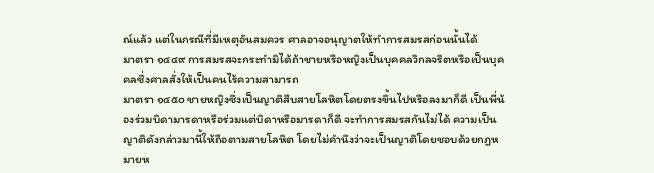ณ์แล้ว แต่ในกรณีที่มีเหตุอันสมควร ศาลอาจอนุญาตให้ทำการสมรสก่อนนั้นได้
มาตรา ๑๔๔๙ การสมรสจะกระทำมิได้ถ้าชายหรือหญิงเป็นบุคคลวิกลจริตหรือเป็นบุคคลซึ่งศาลสั่งให้เป็นคนไร้ความสามารถ
มาตรา ๑๔๕๐ ชายหญิงซึ่งเป็นญาติสืบสายโลหิตโดยตรงขึ้นไปหรือลงมาก็ดี เป็นพี่น้องร่วมบิดามารดาหรือร่วมแต่บิดาหรือมารดาก็ดี จะทำการสมรสกันไม่ได้ ความเป็นญาติดังกล่าวมานี้ให้ถือตามสายโลหิต โดยไม่คำนึงว่าจะเป็นญาติโดยชอบด้วยกฎหมายห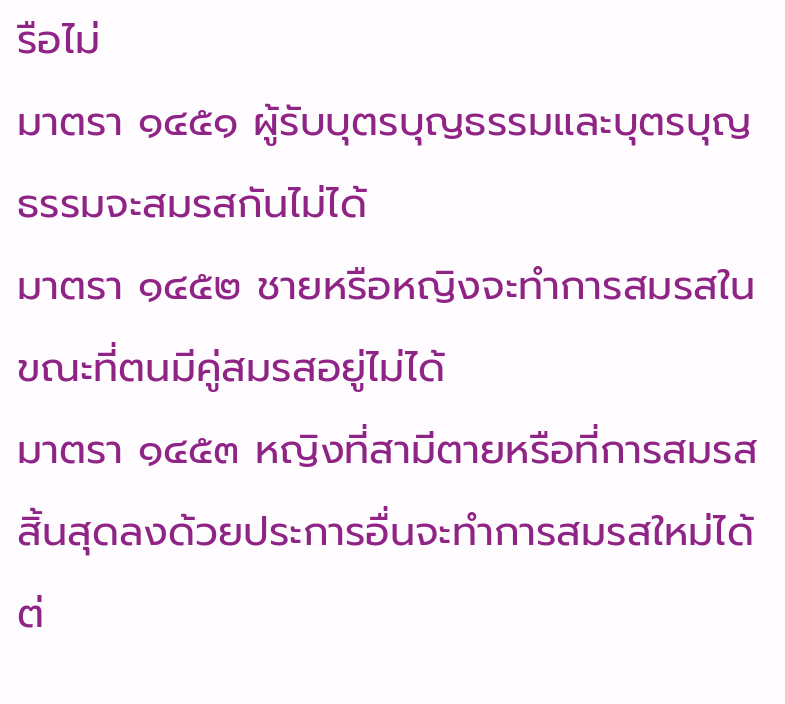รือไม่
มาตรา ๑๔๕๑ ผู้รับบุตรบุญธรรมและบุตรบุญธรรมจะสมรสกันไม่ได้
มาตรา ๑๔๕๒ ชายหรือหญิงจะทำการสมรสในขณะที่ตนมีคู่สมรสอยู่ไม่ได้
มาตรา ๑๔๕๓ หญิงที่สามีตายหรือที่การสมรสสิ้นสุดลงด้วยประการอื่นจะทำการสมรสใหม่ได้ต่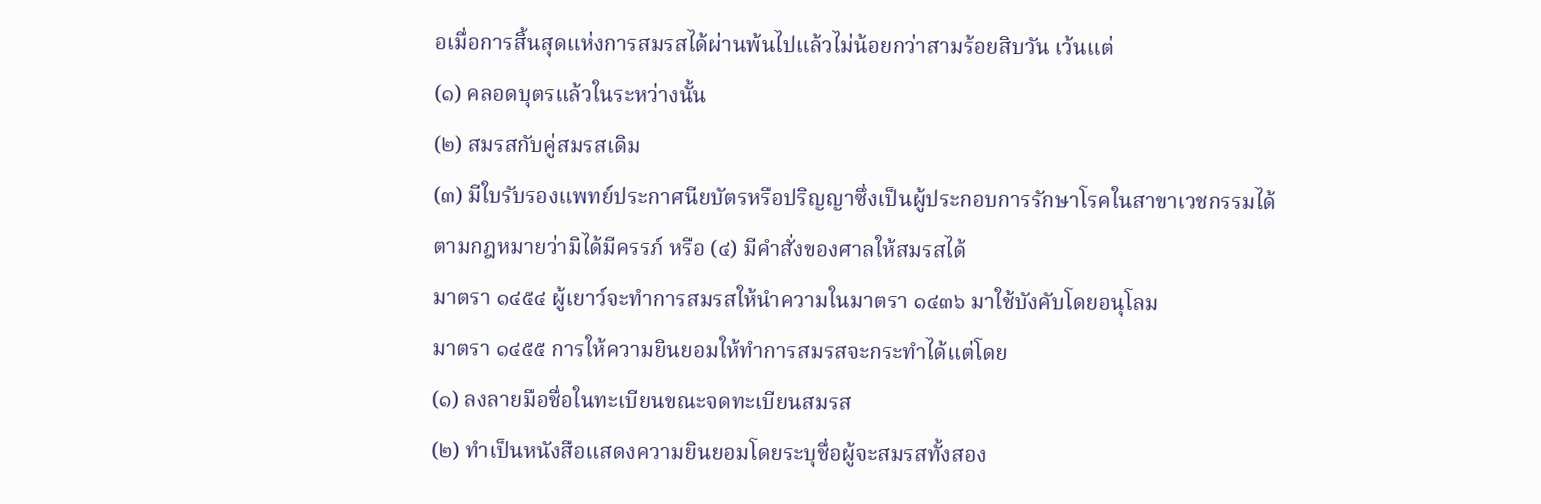อเมื่อการสิ้นสุดแห่งการสมรสได้ผ่านพ้นไปแล้วไม่น้อยกว่าสามร้อยสิบวัน เว้นแต่
(๑) คลอดบุตรแล้วในระหว่างนั้น
(๒) สมรสกับคู่สมรสเดิม
(๓) มีใบรับรองแพทย์ประกาศนียบัตรหรือปริญญาซึ่งเป็นผู้ประกอบการรักษาโรคในสาขาเวชกรรมได้ตามกฎหมายว่ามิได้มีครรภ์ หรือ (๔) มีคำสั่งของศาลให้สมรสได้
มาตรา ๑๔๕๔ ผู้เยาว์จะทำการสมรสให้นำความในมาตรา ๑๔๓๖ มาใช้บังคับโดยอนุโลม
มาตรา ๑๔๕๕ การให้ความยินยอมให้ทำการสมรสจะกระทำได้แต่โดย
(๑) ลงลายมือชื่อในทะเบียนขณะจดทะเบียนสมรส
(๒) ทำเป็นหนังสือแสดงความยินยอมโดยระบุชื่อผู้จะสมรสทั้งสอง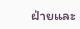ฝ่ายและ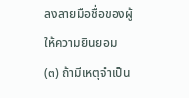ลงลายมือชื่อของผู้ให้ความยินยอม
(๓) ถ้ามีเหตุจำเป็น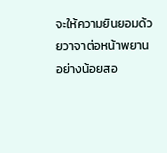จะให้ความยินยอมด้วยวาจาต่อหน้าพยานอย่างน้อยสอ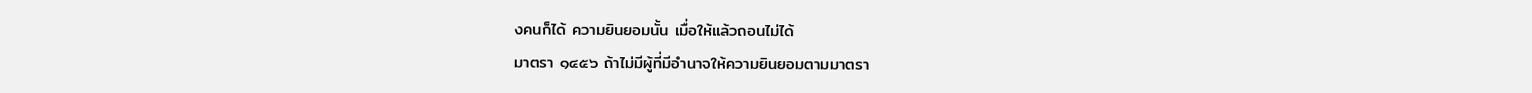งคนก็ได้ ความยินยอมนั้น เมื่อให้แล้วถอนไม่ได้
มาตรา ๑๔๕๖ ถ้าไม่มีผู้ที่มีอำนาจให้ความยินยอมตามมาตรา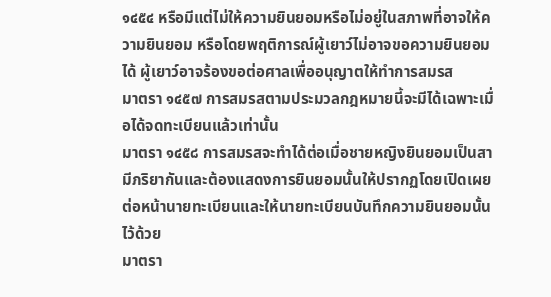๑๔๕๔ หรือมีแต่ไม่ให้ความยินยอมหรือไม่อยู่ในสภาพที่อาจให้ความยินยอม หรือโดยพฤติการณ์ผู้เยาว์ไม่อาจขอความยินยอมได้ ผู้เยาว์อาจร้องขอต่อศาลเพื่ออนุญาตให้ทำการสมรส
มาตรา ๑๔๕๗ การสมรสตามประมวลกฎหมายนี้จะมีได้เฉพาะเมื่อได้จดทะเบียนแล้วเท่านั้น
มาตรา ๑๔๕๘ การสมรสจะทำได้ต่อเมื่อชายหญิงยินยอมเป็นสามีภริยากันและต้องแสดงการยินยอมนั้นให้ปรากฏโดยเปิดเผยต่อหน้านายทะเบียนและให้นายทะเบียนบันทึกความยินยอมนั้นไว้ด้วย
มาตรา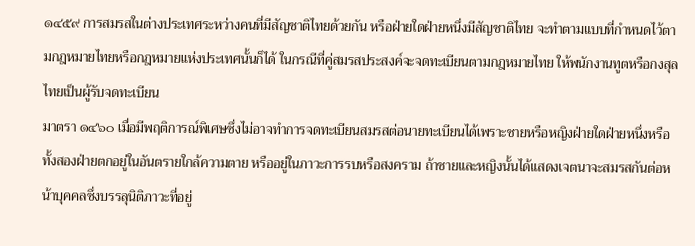๑๔๕๙ การสมรสในต่างประเทศระหว่างคนที่มีสัญชาติไทยด้วยกัน หรือฝ่ายใดฝ่ายหนึ่งมีสัญชาติไทย จะทำตามแบบที่กำหนดไว้ตามกฎหมายไทยหรือกฎหมายแห่งประเทศนั้นก็ได้ ในกรณีที่คู่สมรสประสงค์จะจดทะเบียนตามกฎหมายไทย ให้พนักงานทูตหรือกงสุลไทยเป็นผู้รับจดทะเบียน
มาตรา ๑๔๖๐ เมื่อมีพฤติการณ์พิเศษซึ่งไม่อาจทำการจดทะเบียนสมรสต่อนายทะเบียนได้เพราะชายหรือหญิงฝ่ายใดฝ่ายหนึ่งหรือทั้งสองฝ่ายตกอยู่ในอันตรายใกล้ความตาย หรืออยู่ในภาวะการรบหรือสงคราม ถ้าชายและหญิงนั้นได้แสดงเจตนาจะสมรสกันต่อหน้าบุคคลซึ่งบรรลุนิติภาวะที่อยู่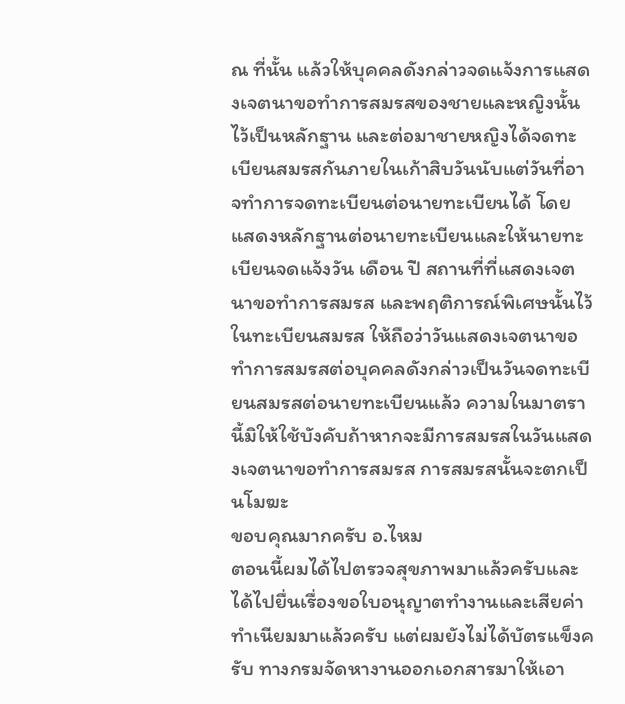ณ ที่นั้น แล้วให้บุคคลดังกล่าวจดแจ้งการแสดงเจตนาขอทำการสมรสของชายและหญิงนั้นไว้เป็นหลักฐาน และต่อมาชายหญิงได้จดทะเบียนสมรสกันภายในเก้าสิบวันนับแต่วันที่อาจทำการจดทะเบียนต่อนายทะเบียนได้ โดยแสดงหลักฐานต่อนายทะเบียนและให้นายทะเบียนจดแจ้งวัน เดือน ปี สถานที่ที่แสดงเจตนาขอทำการสมรส และพฤติการณ์พิเศษนั้นไว้ในทะเบียนสมรส ให้ถือว่าวันแสดงเจตนาขอทำการสมรสต่อบุคคลดังกล่าวเป็นวันจดทะเบียนสมรสต่อนายทะเบียนแล้ว ความในมาตรานี้มิให้ใช้บังคับถ้าหากจะมีการสมรสในวันแสดงเจตนาขอทำการสมรส การสมรสนั้นจะตกเป็นโมฆะ
ขอบคุณมากครับ อ.ไหม
ตอนนี้ผมได้ไปตรวจสุขภาพมาแล้วครับและได้ไปยื่นเรื่องขอใบอนุญาตทำงานและเสียค่าทำเนียมมาแล้วครับ แต่ผมยังไม่ได้บัตรแข็งครับ ทางกรมจัดหางานออกเอกสารมาให้เอา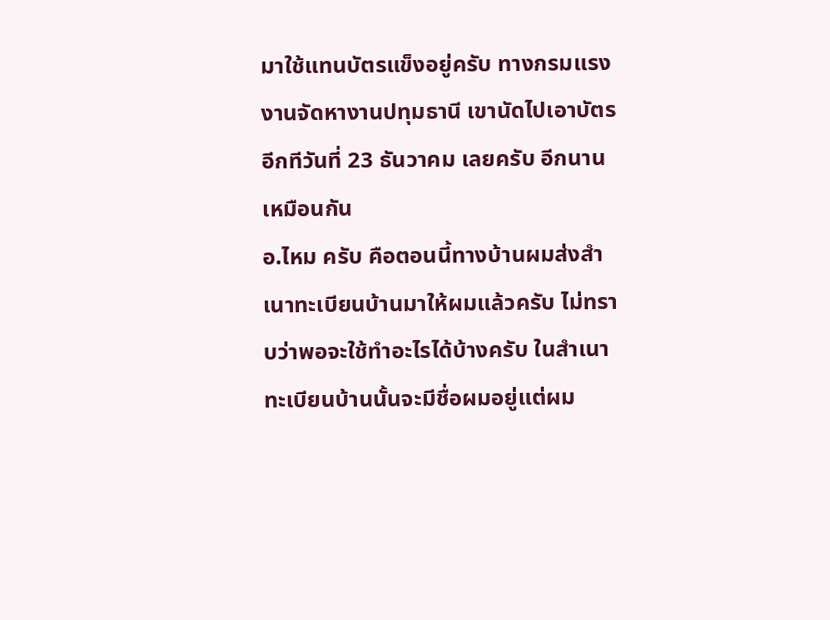มาใช้แทนบัตรแข็งอยู่ครับ ทางกรมแรงงานจัดหางานปทุมธานี เขานัดไปเอาบัตรอีกทีวันที่ 23 ธันวาคม เลยครับ อีกนานเหมือนกัน
อ.ไหม ครับ คือตอนนี้ทางบ้านผมส่งสำเนาทะเบียนบ้านมาให้ผมแล้วครับ ไม่ทราบว่าพอจะใช้ทำอะไรได้บ้างครับ ในสำเนาทะเบียนบ้านนั้นจะมีชื่อผมอยู่แต่ผม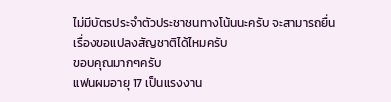ไม่มีบัตรประจำตัวประชาชนทางโน้นนะครับ จะสามารถยื่นเรื่องขอแปลงสัญชาติได้ไหมครับ
ขอบคุณมากๆครับ
แฟนผมอายุ 17 เป็นแรงงาน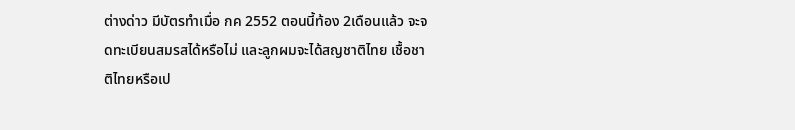ต่างด่าว มีบัตรทำเมื่อ กค 2552 ตอนนี้ท้อง 2เดือนแล้ว จะจดทะเบียนสมรสได้หรือไม่ และลูกผมจะได้สญชาติไทย เชื้อชาติไทยหรือเป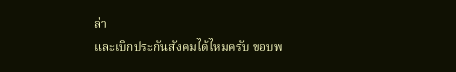ล่า
และเบิกประกันสังคมได้ไหมครับ ขอบพ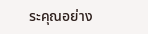ระคุณอย่าง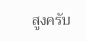สูงครับ